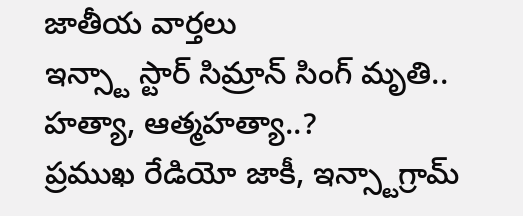జాతీయ వార్తలు
ఇన్స్టా స్టార్ సిమ్రాన్ సింగ్ మృతి.. హత్యా, ఆత్మహత్యా..?
ప్రముఖ రేడియో జాకీ, ఇన్స్టాగ్రామ్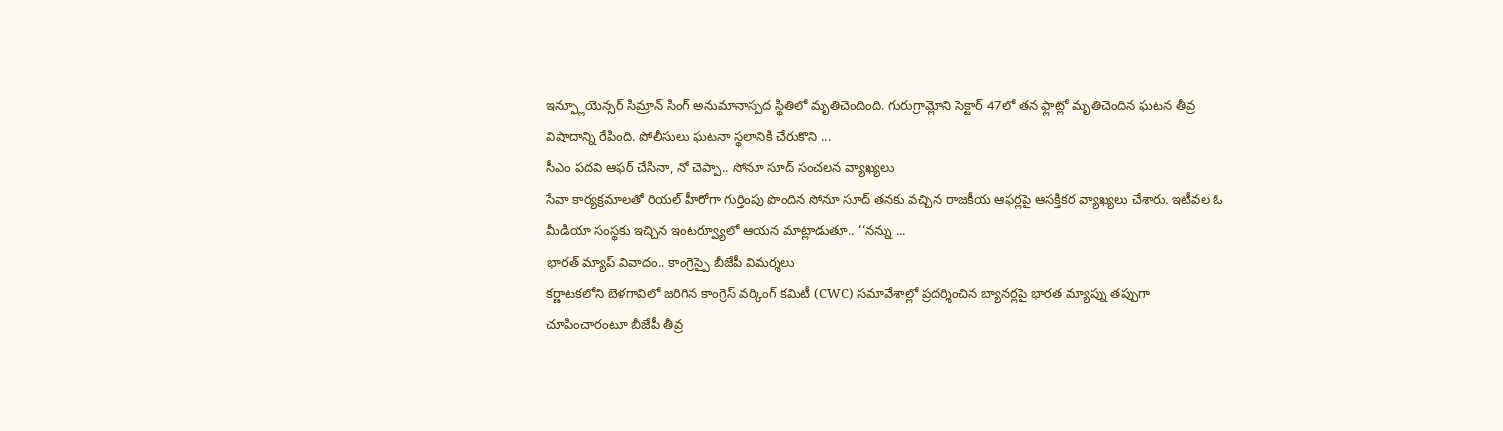ఇన్ఫ్లూయెన్సర్ సిమ్రాన్ సింగ్ అనుమానాస్పద స్థితిలో మృతిచెందింది. గురుగ్రామ్లోని సెక్టార్ 47లో తన ఫ్లాట్లో మృతిచెందిన ఘటన తీవ్ర విషాదాన్ని రేపింది. పోలీసులు ఘటనా స్థలానికి చేరుకొని ...
సీఎం పదవి ఆఫర్ చేసినా, నో చెప్పా.. సోనూ సూద్ సంచలన వ్యాఖ్యలు
సేవా కార్యక్రమాలతో రియల్ హీరోగా గుర్తింపు పొందిన సోనూ సూద్ తనకు వచ్చిన రాజకీయ ఆఫర్లపై ఆసక్తికర వ్యాఖ్యలు చేశారు. ఇటీవల ఓ మీడియా సంస్థకు ఇచ్చిన ఇంటర్వ్యూలో ఆయన మాట్లాడుతూ.. ‘‘నన్ను ...
భారత్ మ్యాప్ వివాదం.. కాంగ్రెస్పై బీజేపీ విమర్శలు
కర్ణాటకలోని బెళగావిలో జరిగిన కాంగ్రెస్ వర్కింగ్ కమిటీ (CWC) సమావేశాల్లో ప్రదర్శించిన బ్యానర్లపై భారత మ్యాప్ను తప్పుగా చూపించారంటూ బీజేపీ తీవ్ర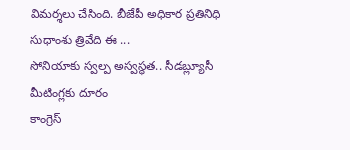విమర్శలు చేసింది. బీజేపీ అధికార ప్రతినిధి సుధాంశు త్రివేది ఈ ...
సోనియాకు స్వల్ప అస్వస్థత.. సీడబ్ల్యూసీ మీటింగ్లకు దూరం
కాంగ్రెస్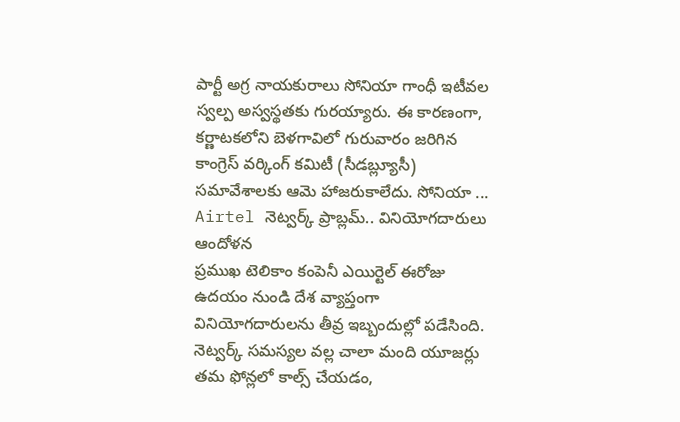పార్టీ అగ్ర నాయకురాలు సోనియా గాంధీ ఇటీవల స్వల్ప అస్వస్థతకు గురయ్యారు. ఈ కారణంగా, కర్ణాటకలోని బెళగావిలో గురువారం జరిగిన కాంగ్రెస్ వర్కింగ్ కమిటీ (సీడబ్ల్యూసీ) సమావేశాలకు ఆమె హాజరుకాలేదు. సోనియా ...
Airtel నెట్వర్క్ ప్రాబ్లమ్.. వినియోగదారులు ఆందోళన
ప్రముఖ టెలికాం కంపెనీ ఎయిర్టెల్ ఈరోజు ఉదయం నుండి దేశ వ్యాప్తంగా వినియోగదారులను తీవ్ర ఇబ్బందుల్లో పడేసింది. నెట్వర్క్ సమస్యల వల్ల చాలా మంది యూజర్లు తమ ఫోన్లలో కాల్స్ చేయడం,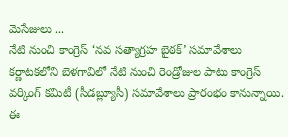మెసేజులు ...
నేటి నుంచి కాంగ్రెస్ ‘నవ సత్యాగ్రహ బైఠక్’ సమావేశాలు
కర్ణాటకలోని బెళగావిలో నేటి నుంచి రెండ్రోజుల పాటు కాంగ్రెస్ వర్కింగ్ కమిటీ (సీడబ్ల్యూసీ) సమావేశాలు ప్రారంభం కానున్నాయి. ఈ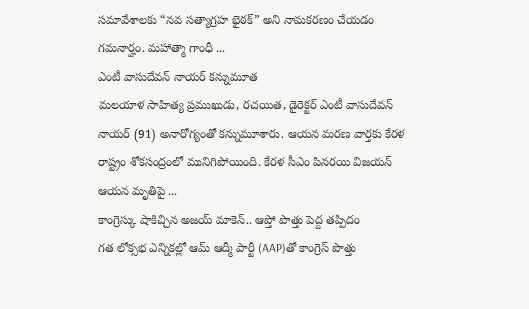సమావేశాలకు “నవ సత్యాగ్రహ భైఠక్” అని నామకరణం చేయడం గమనార్హం. మహాత్మా గాంధీ ...
ఎంటీ వాసుదేవన్ నాయర్ కన్నుమూత
మలయాళ సాహిత్య ప్రముఖుడు, రచయిత, డైరెక్టర్ ఎంటీ వాసుదేవన్ నాయర్ (91) అనారోగ్యంతో కన్నుమూశారు. ఆయన మరణ వార్తకు కేరళ రాష్ట్రం శోకసంద్రంలో మునిగిపోయింది. కేరళ సీఎం పినరయి విజయన్ ఆయన మృతిపై ...
కాంగ్రెస్కు షాకిచ్చిన అజయ్ మాకెన్.. ఆప్తో పొత్తు పెద్ద తప్పిదం
గత లోక్సభ ఎన్నికల్లో ఆమ్ ఆద్మీ పార్టీ (AAP)తో కాంగ్రెస్ పొత్తు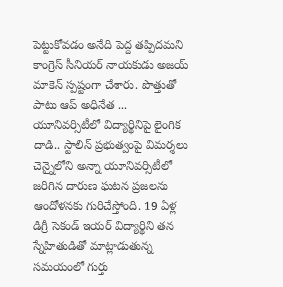పెట్టుకోవడం అనేది పెద్ద తప్పిదమని కాంగ్రెస్ సీనియర్ నాయకుడు అజయ్ మాకెన్ స్పష్టంగా చేశారు. పొత్తుతో పాటు ఆప్ అధినేత ...
యూనివర్సిటీలో విద్యార్థినిపై లైంగిక దాడి.. స్టాలిన్ ప్రభుత్వంపై విమర్శలు
చెన్నైలోని అన్నా యూనివర్సిటీలో జరిగిన దారుణ ఘటన ప్రజలను ఆందోళనకు గురిచేస్తోంది. 19 ఏళ్ల డిగ్రీ సెకండ్ ఇయర్ విద్యార్థిని తన స్నేహితుడితో మాట్లాడుతున్న సమయంలో గుర్తు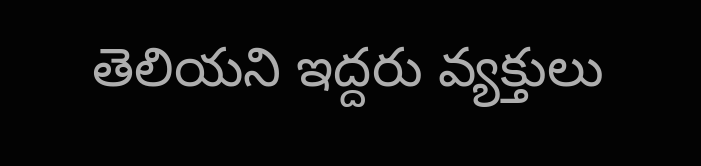తెలియని ఇద్దరు వ్యక్తులు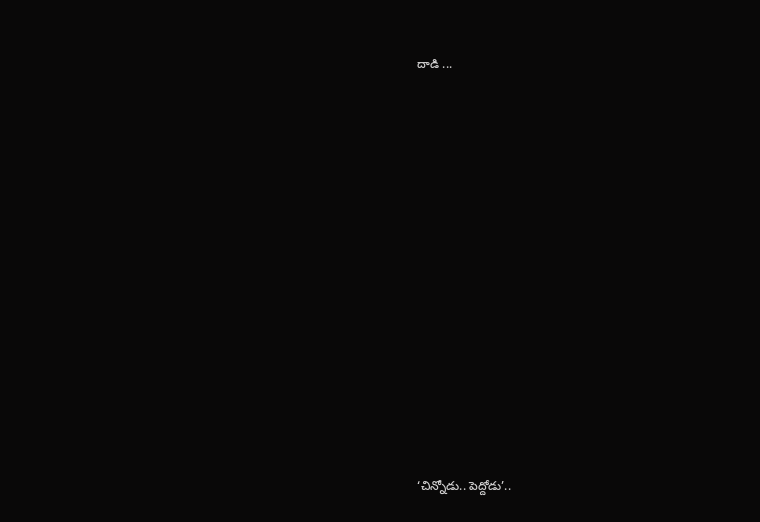దాడి ...















‘చిన్నోడు.. పెద్దోడు’..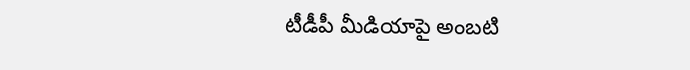టీడీపీ మీడియాపై అంబటి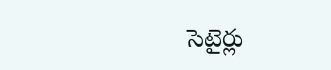సెటైర్లు